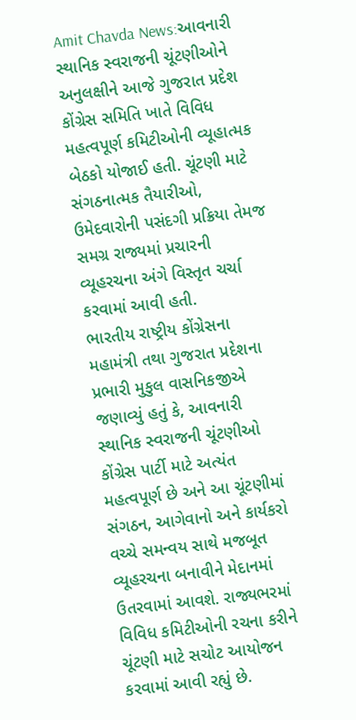Amit Chavda News:આવનારી સ્થાનિક સ્વરાજની ચૂંટણીઓને અનુલક્ષીને આજે ગુજરાત પ્રદેશ કોંગ્રેસ સમિતિ ખાતે વિવિધ મહત્વપૂર્ણ કમિટીઓની વ્યૂહાત્મક બેઠકો યોજાઈ હતી. ચૂંટણી માટે સંગઠનાત્મક તૈયારીઓ, ઉમેદવારોની પસંદગી પ્રક્રિયા તેમજ સમગ્ર રાજ્યમાં પ્રચારની વ્યૂહરચના અંગે વિસ્તૃત ચર્ચા કરવામાં આવી હતી.
ભારતીય રાષ્ટ્રીય કોંગ્રેસના મહામંત્રી તથા ગુજરાત પ્રદેશના પ્રભારી મુકુલ વાસનિકજીએ જણાવ્યું હતું કે, આવનારી સ્થાનિક સ્વરાજની ચૂંટણીઓ કોંગ્રેસ પાર્ટી માટે અત્યંત મહત્વપૂર્ણ છે અને આ ચૂંટણીમાં સંગઠન, આગેવાનો અને કાર્યકરો વચ્ચે સમન્વય સાથે મજબૂત વ્યૂહરચના બનાવીને મેદાનમાં ઉતરવામાં આવશે. રાજ્યભરમાં વિવિધ કમિટીઓની રચના કરીને ચૂંટણી માટે સચોટ આયોજન કરવામાં આવી રહ્યું છે.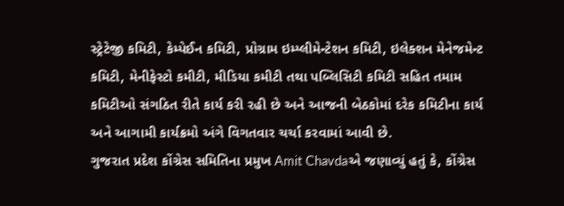સ્ટ્રેટેજી કમિટી, કેમ્પેઈન કમિટી, પ્રોગ્રામ ઇમ્પ્લીમેન્ટેશન કમિટી, ઇલેક્શન મેનેજમેન્ટ કમિટી, મેનીફેસ્ટો કમીટી, મીડિયા કમીટી તથા પબ્લિસિટી કમિટી સહિત તમામ કમિટીઓ સંગઠિત રીતે કાર્ય કરી રહી છે અને આજની બેઠકોમાં દરેક કમિટીના કાર્ય અને આગામી કાર્યક્રમો અંગે વિગતવાર ચર્ચા કરવામાં આવી છે.
ગુજરાત પ્રદેશ કોંગ્રેસ સમિતિના પ્રમુખ Amit Chavdaએ જણાવ્યું હતું કે, કોંગ્રેસ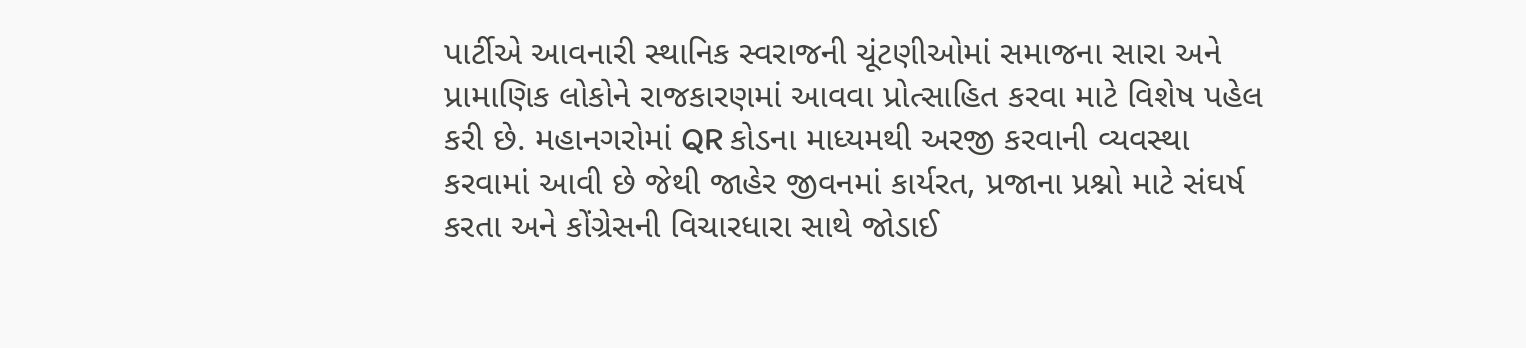પાર્ટીએ આવનારી સ્થાનિક સ્વરાજની ચૂંટણીઓમાં સમાજના સારા અને પ્રામાણિક લોકોને રાજકારણમાં આવવા પ્રોત્સાહિત કરવા માટે વિશેષ પહેલ કરી છે. મહાનગરોમાં QR કોડના માધ્યમથી અરજી કરવાની વ્યવસ્થા કરવામાં આવી છે જેથી જાહેર જીવનમાં કાર્યરત, પ્રજાના પ્રશ્નો માટે સંઘર્ષ કરતા અને કોંગ્રેસની વિચારધારા સાથે જોડાઈ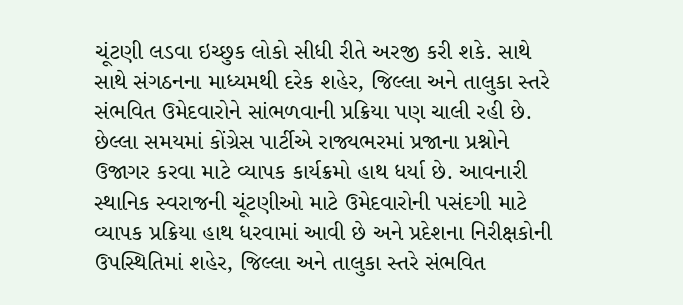ચૂંટણી લડવા ઇચ્છુક લોકો સીધી રીતે અરજી કરી શકે. સાથે સાથે સંગઠનના માધ્યમથી દરેક શહેર, જિલ્લા અને તાલુકા સ્તરે સંભવિત ઉમેદવારોને સાંભળવાની પ્રક્રિયા પણ ચાલી રહી છે.
છેલ્લા સમયમાં કોંગ્રેસ પાર્ટીએ રાજ્યભરમાં પ્રજાના પ્રશ્નોને ઉજાગર કરવા માટે વ્યાપક કાર્યક્રમો હાથ ધર્યા છે. આવનારી સ્થાનિક સ્વરાજની ચૂંટણીઓ માટે ઉમેદવારોની પસંદગી માટે વ્યાપક પ્રક્રિયા હાથ ધરવામાં આવી છે અને પ્રદેશના નિરીક્ષકોની ઉપસ્થિતિમાં શહેર, જિલ્લા અને તાલુકા સ્તરે સંભવિત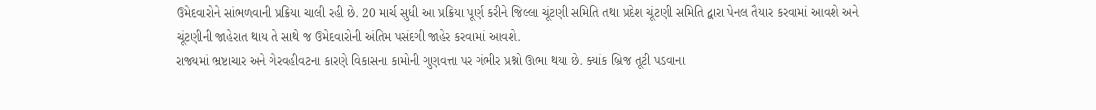ઉમેદવારોને સાંભળવાની પ્રક્રિયા ચાલી રહી છે. 20 માર્ચ સુધી આ પ્રક્રિયા પૂર્ણ કરીને જિલ્લા ચૂંટણી સમિતિ તથા પ્રદેશ ચૂંટણી સમિતિ દ્વારા પેનલ તૈયાર કરવામાં આવશે અને ચૂંટણીની જાહેરાત થાય તે સાથે જ ઉમેદવારોની અંતિમ પસંદગી જાહેર કરવામાં આવશે.
રાજ્યમાં ભ્રષ્ટાચાર અને ગેરવહીવટના કારણે વિકાસના કામોની ગુણવત્તા પર ગંભીર પ્રશ્નો ઊભા થયા છે. ક્યાંક બ્રિજ તૂટી પડવાના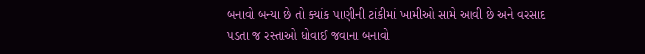બનાવો બન્યા છે તો ક્યાંક પાણીની ટાંકીમાં ખામીઓ સામે આવી છે અને વરસાદ પડતા જ રસ્તાઓ ધોવાઈ જવાના બનાવો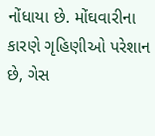નોંધાયા છે. મોંઘવારીના કારણે ગૃહિણીઓ પરેશાન છે, ગેસ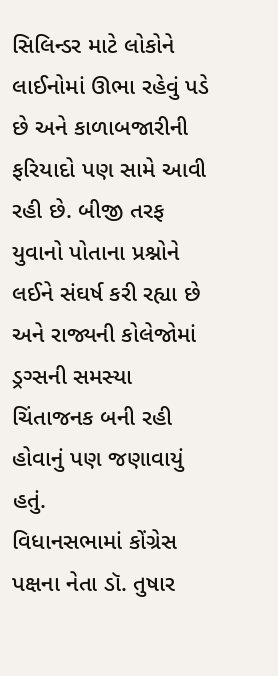સિલિન્ડર માટે લોકોને લાઈનોમાં ઊભા રહેવું પડે છે અને કાળાબજારીની ફરિયાદો પણ સામે આવી રહી છે. બીજી તરફ યુવાનો પોતાના પ્રશ્નોને લઈને સંઘર્ષ કરી રહ્યા છે અને રાજ્યની કોલેજોમાં ડ્રગ્સની સમસ્યા ચિંતાજનક બની રહી હોવાનું પણ જણાવાયું હતું.
વિધાનસભામાં કોંગ્રેસ પક્ષના નેતા ડૉ. તુષાર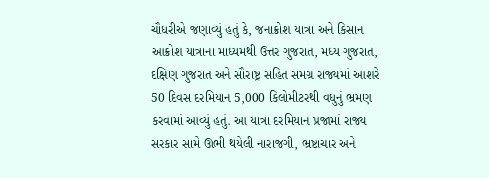ચૌધરીએ જણાવ્યું હતું કે, જનાક્રોશ યાત્રા અને કિસાન આક્રોશ યાત્રાના માધ્યમથી ઉત્તર ગુજરાત, મધ્ય ગુજરાત, દક્ષિણ ગુજરાત અને સૌરાષ્ટ્ર સહિત સમગ્ર રાજ્યમાં આશરે 50 દિવસ દરમિયાન 5,000 કિલોમીટરથી વધુનું ભ્રમણ કરવામાં આવ્યું હતું. આ યાત્રા દરમિયાન પ્રજામાં રાજ્ય સરકાર સામે ઊભી થયેલી નારાજગી, ભ્રષ્ટાચાર અને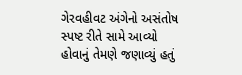ગેરવહીવટ અંગેનો અસંતોષ સ્પષ્ટ રીતે સામે આવ્યો હોવાનું તેમણે જણાવ્યું હતું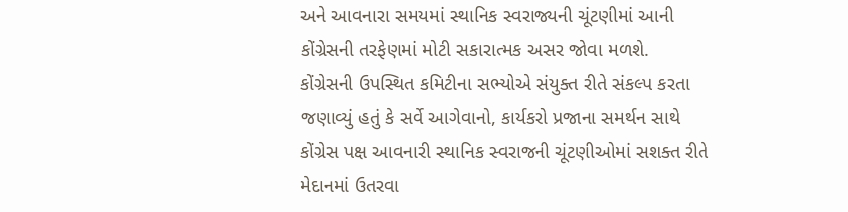અને આવનારા સમયમાં સ્થાનિક સ્વરાજ્યની ચૂંટણીમાં આની કોંગ્રેસની તરફેણમાં મોટી સકારાત્મક અસર જોવા મળશે.
કોંગ્રેસની ઉપસ્થિત કમિટીના સભ્યોએ સંયુક્ત રીતે સંકલ્પ કરતા જણાવ્યું હતું કે સર્વે આગેવાનો, કાર્યકરો પ્રજાના સમર્થન સાથે કોંગ્રેસ પક્ષ આવનારી સ્થાનિક સ્વરાજની ચૂંટણીઓમાં સશક્ત રીતે મેદાનમાં ઉતરવા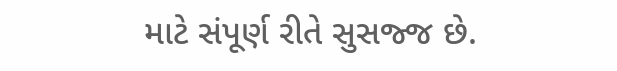માટે સંપૂર્ણ રીતે સુસજ્જ છે.